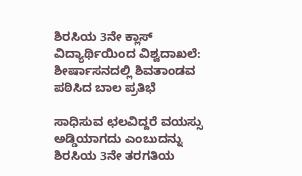ಶಿರಸಿಯ 3ನೇ ಕ್ಲಾಸ್ ವಿದ್ಯಾರ್ಥಿಯಿಂದ ವಿಶ್ವದಾಖಲೆ: ಶೀರ್ಷಾಸನದಲ್ಲಿ ಶಿವತಾಂಡವ ಪಠಿಸಿದ ಬಾಲ ಪ್ರತಿಭೆ

ಸಾಧಿಸುವ ಛಲವಿದ್ದರೆ ವಯಸ್ಸು ಅಡ್ಡಿಯಾಗದು ಎಂಬುದನ್ನು ಶಿರಸಿಯ 3ನೇ ತರಗತಿಯ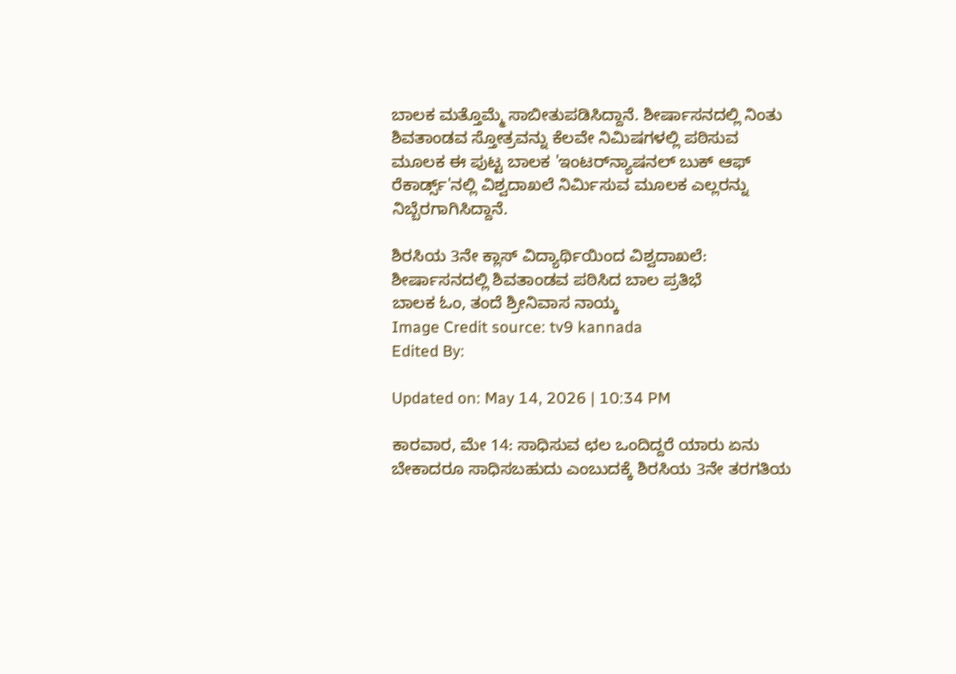ಬಾಲಕ ಮತ್ತೊಮ್ಮೆ ಸಾಬೀತುಪಡಿಸಿದ್ದಾನೆ. ಶೀರ್ಷಾಸನದಲ್ಲಿ ನಿಂತು ಶಿವತಾಂಡವ ಸ್ತೋತ್ರವನ್ನು ಕೆಲವೇ ನಿಮಿಷಗಳಲ್ಲಿ ಪಠಿಸುವ ಮೂಲಕ ಈ ಪುಟ್ಟ ಬಾಲಕ 'ಇಂಟರ್‌ನ್ಯಾಷನಲ್ ಬುಕ್ ಆಫ್ ರೆಕಾರ್ಡ್ಸ್'ನಲ್ಲಿ ವಿಶ್ವದಾಖಲೆ ನಿರ್ಮಿಸುವ ಮೂಲಕ ಎಲ್ಲರನ್ನು ನಿಬ್ಬೆರಗಾಗಿಸಿದ್ದಾನೆ.

ಶಿರಸಿಯ 3ನೇ ಕ್ಲಾಸ್ ವಿದ್ಯಾರ್ಥಿಯಿಂದ ವಿಶ್ವದಾಖಲೆ: ಶೀರ್ಷಾಸನದಲ್ಲಿ ಶಿವತಾಂಡವ ಪಠಿಸಿದ ಬಾಲ ಪ್ರತಿಭೆ
ಬಾಲಕ ಓಂ, ತಂದೆ ಶ್ರೀನಿವಾಸ ನಾಯ್ಕ
Image Credit source: tv9 kannada
Edited By:

Updated on: May 14, 2026 | 10:34 PM

ಕಾರವಾರ, ಮೇ 14: ಸಾಧಿಸುವ ಛಲ ಒಂದಿದ್ದರೆ ಯಾರು ಏನು ಬೇಕಾದರೂ ಸಾಧಿಸಬಹುದು ಎಂಬುದಕ್ಕೆ ಶಿರಸಿಯ 3ನೇ ತರಗತಿಯ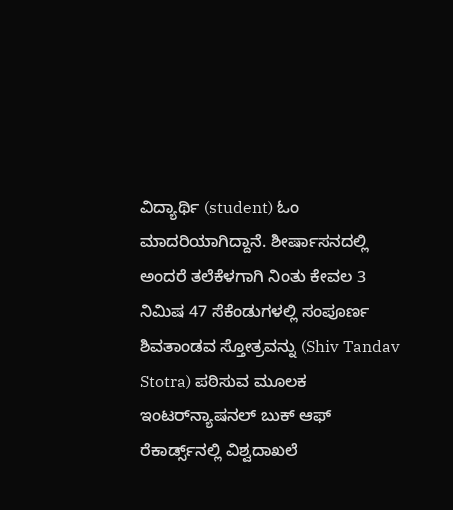ವಿದ್ಯಾರ್ಥಿ (student) ಓಂ ಮಾದರಿಯಾಗಿದ್ದಾನೆ. ಶೀರ್ಷಾಸನದಲ್ಲಿ ಅಂದರೆ ತಲೆಕೆಳಗಾಗಿ ನಿಂತು ಕೇವಲ 3 ನಿಮಿಷ 47 ಸೆಕೆಂಡುಗಳಲ್ಲಿ ಸಂಪೂರ್ಣ ಶಿವತಾಂಡವ ಸ್ತೋತ್ರವನ್ನು (Shiv Tandav Stotra) ಪಠಿಸುವ ಮೂಲಕ ಇಂಟರ್‌ನ್ಯಾಷನಲ್ ಬುಕ್ ಆಫ್ ರೆಕಾರ್ಡ್ಸ್‌ನಲ್ಲಿ ವಿಶ್ವದಾಖಲೆ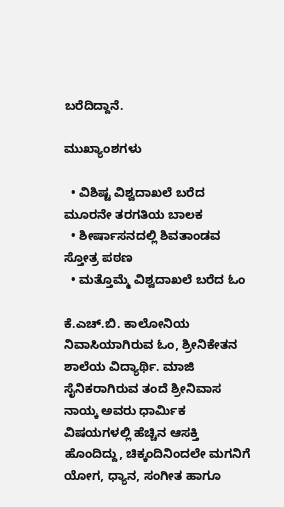ಬರೆದಿದ್ದಾನೆ.

ಮುಖ್ಯಾಂಶಗಳು

  • ವಿಶಿಷ್ಟ ವಿಶ್ವದಾಖಲೆ ಬರೆದ ಮೂರನೇ ತರಗತಿಯ ಬಾಲಕ
  • ಶೀರ್ಷಾಸನದಲ್ಲಿ ಶಿವತಾಂಡವ ಸ್ತೋತ್ರ ಪಠಣ
  • ಮತ್ತೊಮ್ಮೆ ವಿಶ್ವದಾಖಲೆ ಬರೆದ ಓಂ

ಕೆ.ಎಚ್.ಬಿ. ಕಾಲೋನಿಯ ನಿವಾಸಿಯಾಗಿರುವ ಓಂ, ಶ್ರೀನಿಕೇತನ ಶಾಲೆಯ ವಿದ್ಯಾರ್ಥಿ. ಮಾಜಿ ಸೈನಿಕರಾಗಿರುವ ತಂದೆ ಶ್ರೀನಿವಾಸ ನಾಯ್ಕ ಅವರು ಧಾರ್ಮಿಕ ವಿಷಯಗಳಲ್ಲಿ ಹೆಚ್ಚಿನ ಆಸಕ್ತಿ ಹೊಂದಿದ್ದು, ಚಿಕ್ಕಂದಿನಿಂದಲೇ ಮಗನಿಗೆ ಯೋಗ, ಧ್ಯಾನ, ಸಂಗೀತ ಹಾಗೂ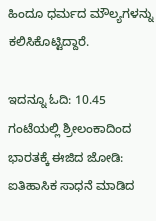ಹಿಂದೂ ಧರ್ಮದ ಮೌಲ್ಯಗಳನ್ನು ಕಲಿಸಿಕೊಟ್ಟಿದ್ದಾರೆ.

ಇದನ್ನೂ ಓದಿ: 10.45 ಗಂಟೆಯಲ್ಲಿ ಶ್ರೀಲಂಕಾದಿಂದ ಭಾರತಕ್ಕೆ ಈಜಿದ ಜೋಡಿ: ಐತಿಹಾಸಿಕ ಸಾಧನೆ ಮಾಡಿದ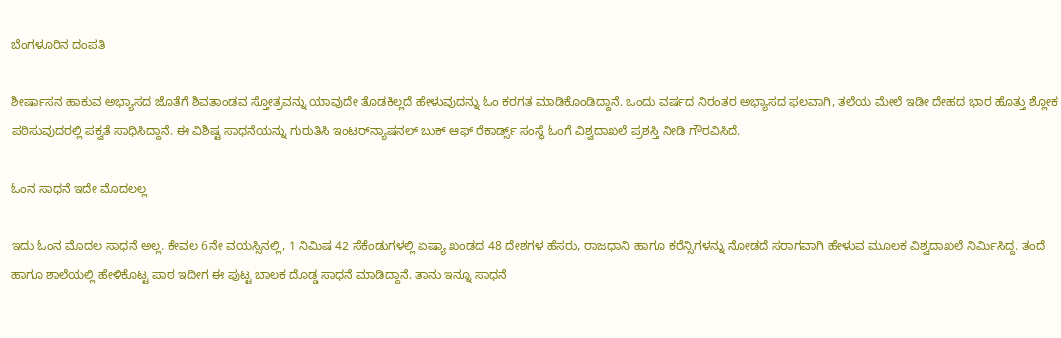ಬೆಂಗಳೂರಿನ ದಂಪತಿ

ಶೀರ್ಷಾಸನ ಹಾಕುವ ಅಭ್ಯಾಸದ ಜೊತೆಗೆ ಶಿವತಾಂಡವ ಸ್ತೋತ್ರವನ್ನು ಯಾವುದೇ ತೊಡಕಿಲ್ಲದೆ ಹೇಳುವುದನ್ನು ಓಂ ಕರಗತ ಮಾಡಿಕೊಂಡಿದ್ದಾನೆ. ಒಂದು ವರ್ಷದ ನಿರಂತರ ಅಭ್ಯಾಸದ ಫಲವಾಗಿ, ತಲೆಯ ಮೇಲೆ ಇಡೀ ದೇಹದ ಭಾರ ಹೊತ್ತು ಶ್ಲೋಕ ಪಠಿಸುವುದರಲ್ಲಿ ಪಕ್ವತೆ ಸಾಧಿಸಿದ್ದಾನೆ. ಈ ವಿಶಿಷ್ಟ ಸಾಧನೆಯನ್ನು ಗುರುತಿಸಿ ಇಂಟರ್‌ನ್ಯಾಷನಲ್ ಬುಕ್ ಆಫ್ ರೆಕಾರ್ಡ್ಸ್ ಸಂಸ್ಥೆ ಓಂಗೆ ವಿಶ್ವದಾಖಲೆ ಪ್ರಶಸ್ತಿ ನೀಡಿ ಗೌರವಿಸಿದೆ.

ಓಂನ ಸಾಧನೆ ಇದೇ ಮೊದಲಲ್ಲ

ಇದು ಓಂನ ಮೊದಲ ಸಾಧನೆ ಅಲ್ಲ. ಕೇವಲ 6ನೇ ವಯಸ್ಸಿನಲ್ಲಿ, 1 ನಿಮಿಷ 42 ಸೆಕೆಂಡುಗಳಲ್ಲಿ ಏಷ್ಯಾ ಖಂಡದ 48 ದೇಶಗಳ ಹೆಸರು, ರಾಜಧಾನಿ ಹಾಗೂ ಕರೆನ್ಸಿಗಳನ್ನು ನೋಡದೆ ಸರಾಗವಾಗಿ ಹೇಳುವ ಮೂಲಕ ವಿಶ್ವದಾಖಲೆ ನಿರ್ಮಿಸಿದ್ದ. ತಂದೆ ಹಾಗೂ ಶಾಲೆಯಲ್ಲಿ ಹೇಳಿಕೊಟ್ಟ ಪಾಠ ಇದೀಗ ಈ ಪುಟ್ಟ ಬಾಲಕ ದೊಡ್ಡ ಸಾಧನೆ ಮಾಡಿದ್ದಾನೆ. ತಾನು ಇನ್ನೂ ಸಾಧನೆ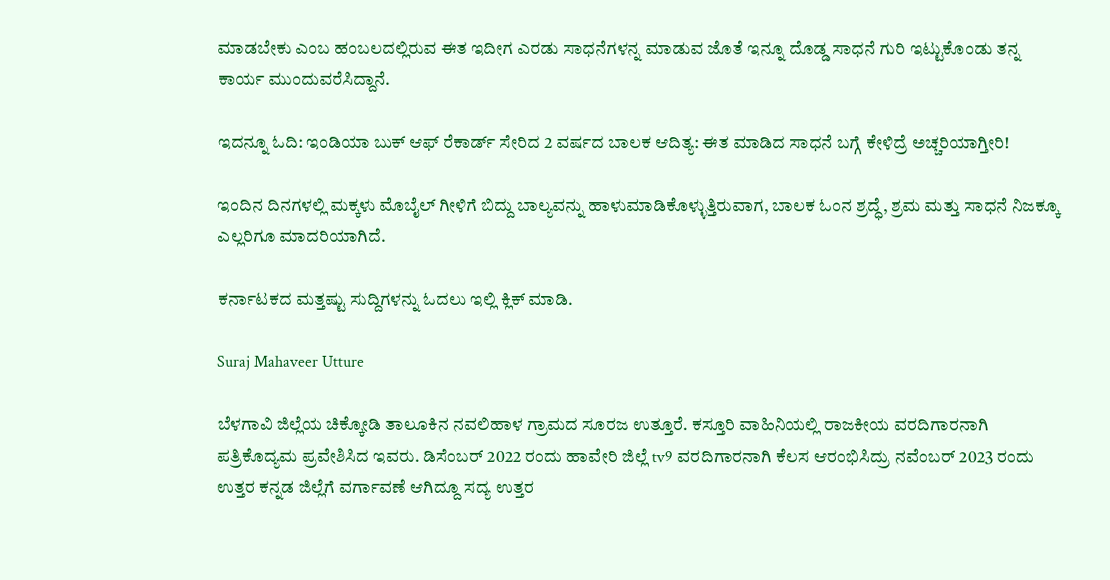ಮಾಡಬೇಕು ಎಂಬ ಹಂಬಲದಲ್ಲಿರುವ ಈತ ಇದೀಗ ಎರಡು ಸಾಧನೆಗಳನ್ನ ಮಾಡುವ ಜೊತೆ ಇನ್ನೂ ದೊಡ್ಡ ಸಾಧನೆ ಗುರಿ ಇಟ್ಟುಕೊಂಡು ತನ್ನ ಕಾರ್ಯ ಮುಂದುವರೆಸಿದ್ದಾನೆ.

ಇದನ್ನೂ ಓದಿ: ಇಂಡಿಯಾ ಬುಕ್ ಆಫ್ ರೆಕಾರ್ಡ್ ಸೇರಿದ 2 ವರ್ಷದ ಬಾಲಕ ಆದಿತ್ಯ: ಈತ ಮಾಡಿದ ಸಾಧನೆ ಬಗ್ಗೆ ಕೇಳಿದ್ರೆ ಅಚ್ಚರಿಯಾಗ್ತೀರಿ!

ಇಂದಿನ ದಿನಗಳಲ್ಲಿ ಮಕ್ಕಳು ಮೊಬೈಲ್ ಗೀಳಿಗೆ ಬಿದ್ದು ಬಾಲ್ಯವನ್ನು ಹಾಳುಮಾಡಿಕೊಳ್ಳುತ್ತಿರುವಾಗ, ಬಾಲಕ ಓಂನ ಶ್ರದ್ಧೆ, ಶ್ರಮ ಮತ್ತು ಸಾಧನೆ ನಿಜಕ್ಕೂ ಎಲ್ಲರಿಗೂ ಮಾದರಿಯಾಗಿದೆ.

ಕರ್ನಾಟಕದ ಮತ್ತಷ್ಟು ಸುದ್ದಿಗಳನ್ನು ಓದಲು ಇಲ್ಲಿ ಕ್ಲಿಕ್ ಮಾಡಿ.

Suraj Mahaveer Utture

ಬೆಳಗಾವಿ ಜಿಲ್ಲೆಯ ಚಿಕ್ಕೋಡಿ ತಾಲೂಕಿನ ನವಲಿಹಾಳ ಗ್ರಾಮದ ಸೂರಜ ಉತ್ತೂರೆ. ಕಸ್ತೂರಿ ವಾಹಿನಿಯಲ್ಲಿ ರಾಜಕೀಯ ವರದಿಗಾರನಾಗಿ ಪತ್ರಿಕೊದ್ಯಮ ಪ್ರವೇಶಿಸಿದ ಇವರು. ಡಿಸೆಂಬರ್ 2022 ರಂದು ಹಾವೇರಿ ಜಿಲ್ಲೆ tv9 ವರದಿಗಾರನಾಗಿ ಕೆಲಸ ಆರಂಭಿಸಿದ್ರು ನವೆಂಬರ್ 2023 ರಂದು ಉತ್ತರ ಕನ್ನಡ ಜಿಲ್ಲೆಗೆ ವರ್ಗಾವಣೆ ಆಗಿದ್ದೂ ಸದ್ಯ ಉತ್ತರ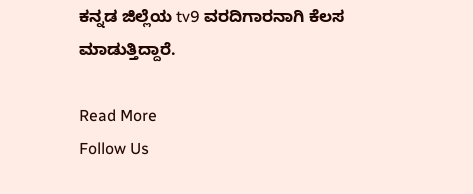ಕನ್ನಡ ಜಿಲ್ಲೆಯ tv9 ವರದಿಗಾರನಾಗಿ ಕೆಲಸ ಮಾಡುತ್ತಿದ್ದಾರೆ.

Read More
Follow Us